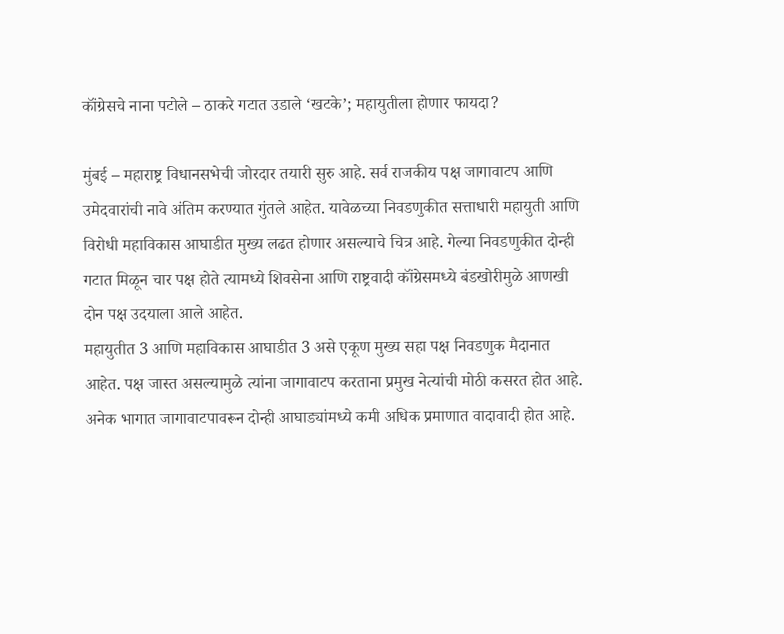कॉंग्रेसचे नाना पटोले – ठाकरे गटात उडाले ‘खटके’; महायुतीला होणार फायदा?

मुंबई – महाराष्ट्र विधानसभेची जोरदार तयारी सुरु आहे. सर्व राजकीय पक्ष जागावाटप आणि उमेदवारांची नावे अंतिम करण्यात गुंतले आहेत. यावेळच्या निवडणुकीत सत्ताधारी महायुती आणि विरोधी महाविकास आघाडीत मुख्य लढत होणार असल्याचे चित्र आहे. गेल्या निवडणुकीत दोन्ही गटात मिळून चार पक्ष होते त्यामध्ये शिवसेना आणि राष्ट्रवादी कॉंग्रेसमध्ये बंडखोरीमुळे आणखी दोन पक्ष उदयाला आले आहेत.
महायुतीत 3 आणि महाविकास आघाडीत 3 असे एकूण मुख्य सहा पक्ष निवडणुक मैदानात आहेत. पक्ष जास्त असल्यामुळे त्यांना जागावाटप करताना प्रमुख नेत्यांची मोठी कसरत होत आहे. अनेक भागात जागावाटपावरून दोन्ही आघाड्यांमध्ये कमी अधिक प्रमाणात वादावादी होत आहे.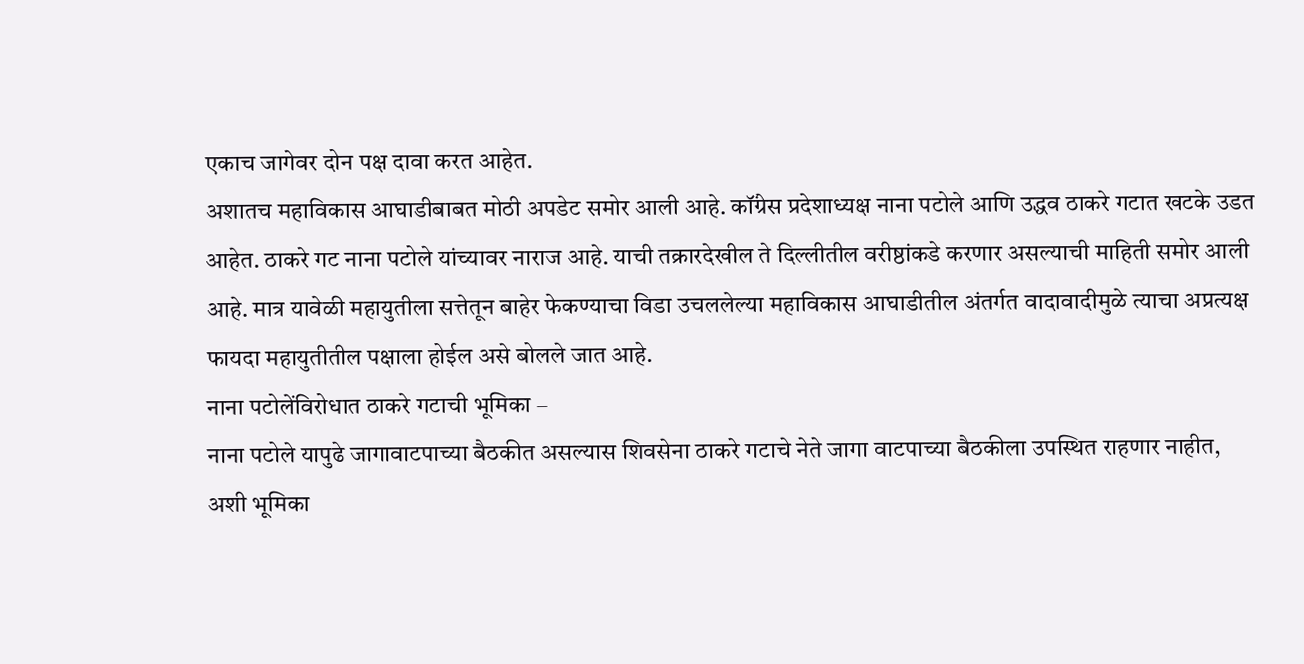एकाच जागेवर दोन पक्ष दावा करत आहेत.
अशातच महाविकास आघाडीबाबत मोठी अपडेट समोर आली आहे. कॉंग्रेस प्रदेशाध्यक्ष नाना पटोले आणि उद्धव ठाकरे गटात खटके उडत आहेत. ठाकरे गट नाना पटोले यांच्यावर नाराज आहे. याची तक्रारदेखील ते दिल्लीतील वरीष्ठांकडे करणार असल्याची माहिती समोर आली आहे. मात्र यावेळी महायुतीला सत्तेतून बाहेर फेकण्याचा विडा उचललेल्या महाविकास आघाडीतील अंतर्गत वादावादीमुळे त्याचा अप्रत्यक्ष फायदा महायुतीतील पक्षाला होईल असे बोलले जात आहे.
नाना पटोलेंविरोधात ठाकरे गटाची भूमिका –
नाना पटोले यापुढे जागावाटपाच्या बैठकीत असल्यास शिवसेना ठाकरे गटाचे नेते जागा वाटपाच्या बैठकीला उपस्थित राहणार नाहीत, अशी भूमिका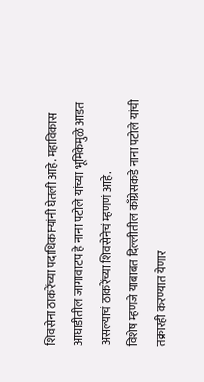शिवसेना ठाकरेंच्या पदाधिकाऱ्यांनी घेतली आहे. महाविकास आघाडीतील जागावाटप हे नाना पटोले यांच्या भूमिकेमुळे आडत असल्याचं ठाकरेंच्या शिवसेनेचं म्हणणं आहे.
विशेष म्हणजे याबाबत दिल्लीतील काँग्रेसकडे नाना पटोले यांची तक्रारही करण्यात येणार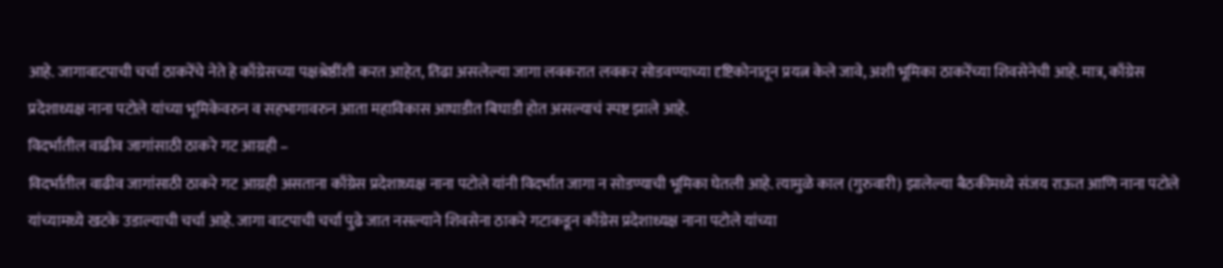आहे. जागावाटपाची चर्चा ठाकरेंचे नेते हे काँग्रेसच्या पक्षश्रेष्ठींशी करत आहेत, तिढा असलेल्या जागा लवकरात लवकर सोडवण्याच्या दृष्टिकोनातून प्रयत्न केले जावे, अशी भूमिका ठाकरेंच्या शिवसेनेची आहे. मात्र, काँग्रेस प्रदेशाध्यक्ष नाना पटोले यांच्या भूमिकेवरुन व सहभागावरुन आता महाविकास आघाडीत बिघाडी होत असल्याचं स्पष्ट झाले आहे.
विदर्भातील वाढीव जागांसाठी ठाकरे गट आग्रही –
विदर्भातील वाढीव जागांसाठी ठाकरे गट आग्रही असताना काँग्रेस प्रदेशाध्यक्ष नाना पटोले यांनी विदर्भात जागा न सोडण्याची भूमिका घेतली आहे. त्यामुळे काल (गुरुवारी) झालेल्या बैठकीमध्ये संजय राऊत आणि नाना पटोले यांच्यामध्ये खटके उडाल्याची चर्चा आहे. जागा वाटपाची चर्चा पुढे जात नसल्याने शिवसेना ठाकरे गटाकडून काँग्रेस प्रदेशाध्यक्ष नाना पटोले यांच्या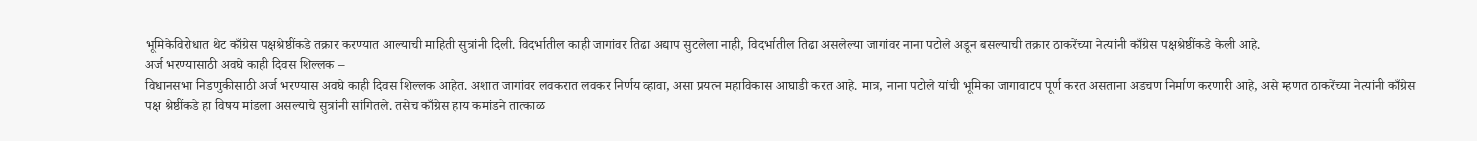भूमिकेविरोधात थेट काँग्रेस पक्षश्रेष्ठींकडे तक्रार करण्यात आल्याची माहिती सुत्रांनी दिली. विदर्भातील काही जागांवर तिढा अद्याप सुटलेला नाही, विदर्भातील तिढा असलेल्या जागांवर नाना पटोले अडून बसल्याची तक्रार ठाकरेंच्या नेत्यांनी काँग्रेस पक्षश्रेष्ठींकडे केली आहे.
अर्ज भरण्यासाठी अवघे काही दिवस शिल्लक –
विधानसभा निडणुकीसाठी अर्ज भरण्यास अवघे काही दिवस शिल्लक आहेत. अशात जागांवर लवकरात लवकर निर्णय व्हावा, असा प्रयत्न महाविकास आघाडी करत आहे. मात्र, नाना पटोले यांची भूमिका जागावाटप पूर्ण करत असताना अडचण निर्माण करणारी आहे, असे म्हणत ठाकरेंच्या नेत्यांनी काँग्रेस पक्ष श्रेष्ठींकडे हा विषय मांडला असल्याचे सुत्रांनी सांगितले. तसेच काँग्रेस हाय कमांडने तात्काळ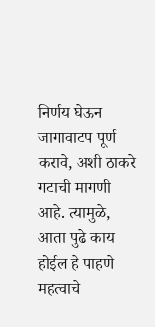निर्णय घेऊन जागावाटप पूर्ण करावे, अशी ठाकरे गटाची मागणी आहे. त्यामुळे, आता पुढे काय होईल हे पाहणे महत्वाचे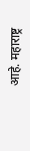आहे. महाराष्ट्र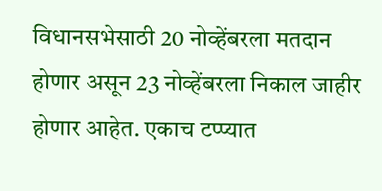विधानसभेसाठी 20 नोव्हेंबरला मतदान होणार असून 23 नोव्हेंबरला निकाल जाहीर होणार आहेत. एकाच टप्प्यात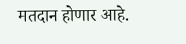मतदान होणार आहे.